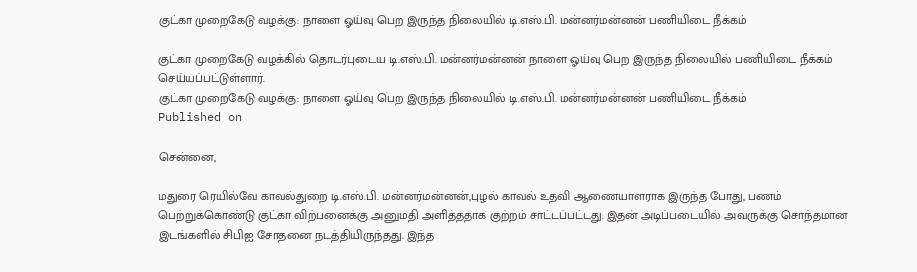குட்கா முறைகேடு வழக்கு: நாளை ஓய்வு பெற இருந்த நிலையில் டி.எஸ்.பி. மன்னர்மன்னன் பணியிடை நீக்கம்

குட்கா முறைகேடு வழக்கில் தொடர்புடைய டி.எஸ்.பி. மன்னர்மன்னன் நாளை ஓய்வு பெற இருந்த நிலையில் பணியிடை நீக்கம் செய்யப்பட்டுள்ளார்.
குட்கா முறைகேடு வழக்கு: நாளை ஓய்வு பெற இருந்த நிலையில் டி.எஸ்.பி. மன்னர்மன்னன் பணியிடை நீக்கம்
Published on

சென்னை,

மதுரை ரெயில்வே காவல்துறை டி.எஸ்.பி. மன்னர்மன்னன்,புழல் காவல் உதவி ஆணையாளராக இருந்த போது, பணம் பெற்றுக்கொண்டு குட்கா விற்பனைக்கு அனுமதி அளித்ததாக குற்றம் சாட்டப்பட்டது. இதன் அடிப்படையில் அவருக்கு சொந்தமான இடங்களில் சிபிஐ சோதனை நடத்தியிருந்தது. இந்த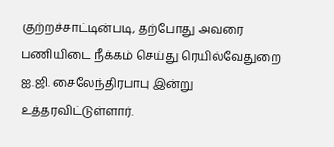குற்றச்சாட்டின்படி, தற்போது அவரை பணியிடை நீக்கம் செய்து ரெயில்வேதுறை ஐ.ஜி. சைலேந்திரபாபு இன்று உத்தரவிட்டுள்ளார்.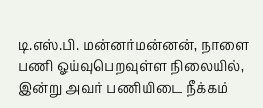டி.எஸ்.பி. மன்னர்மன்னன், நாளை பணி ஓய்வுபெறவுள்ள நிலையில், இன்று அவர் பணியிடை நீக்கம்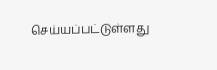செய்யப்பட்டுள்ளது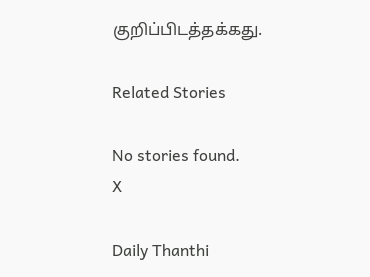குறிப்பிடத்தக்கது.

Related Stories

No stories found.
X

Daily Thanthi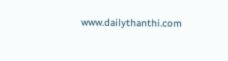www.dailythanthi.com